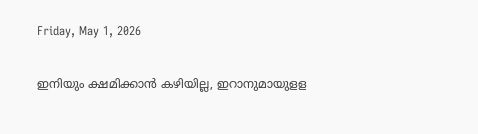Friday, May 1, 2026

ഇനിയും ക്ഷമിക്കാന്‍ കഴിയില്ല, ഇറാനുമായുളള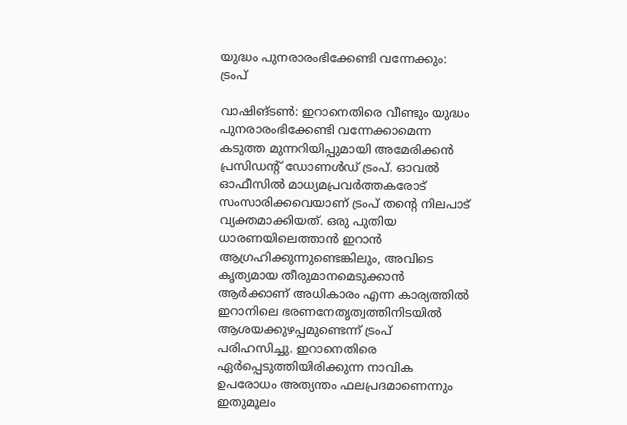യുദ്ധം പുനരാരംഭിക്കേണ്ടി വന്നേക്കും: ട്രംപ്

വാഷിങ്ടണ്‍: ഇറാനെതിരെ വീണ്ടും യുദ്ധം പുനരാരംഭിക്കേണ്ടി വന്നേക്കാമെന്ന കടുത്ത മുന്നറിയിപ്പുമായി അമേരിക്കന്‍ പ്രസിഡന്റ് ഡോണള്‍ഡ് ട്രംപ്. ഓവല്‍ ഓഫീസില്‍ മാധ്യമപ്രവര്‍ത്തകരോട് സംസാരിക്കവെയാണ് ട്രംപ് തന്റെ നിലപാട് വ്യക്തമാക്കിയത്. ഒരു പുതിയ ധാരണയിലെത്താന്‍ ഇറാന്‍ ആഗ്രഹിക്കുന്നുണ്ടെങ്കിലും, അവിടെ കൃത്യമായ തീരുമാനമെടുക്കാന്‍ ആര്‍ക്കാണ് അധികാരം എന്ന കാര്യത്തില്‍ ഇറാനിലെ ഭരണനേതൃത്വത്തിനിടയില്‍ ആശയക്കുഴപ്പമുണ്ടെന്ന് ട്രംപ് പരിഹസിച്ചു. ഇറാനെതിരെ ഏര്‍പ്പെടുത്തിയിരിക്കുന്ന നാവിക ഉപരോധം അത്യന്തം ഫലപ്രദമാണെന്നും ഇതുമൂലം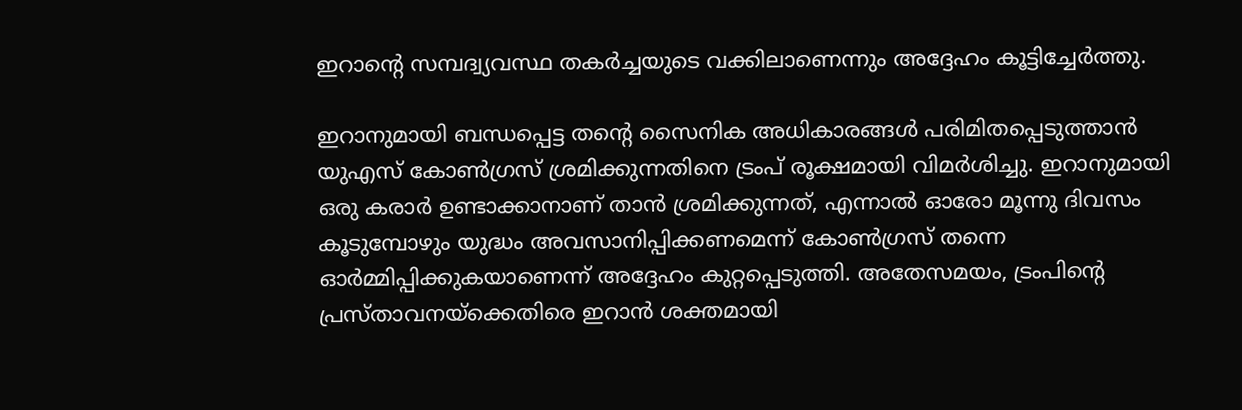ഇറാന്റെ സമ്പദ്വ്യവസ്ഥ തകര്‍ച്ചയുടെ വക്കിലാണെന്നും അദ്ദേഹം കൂട്ടിച്ചേര്‍ത്തു.

ഇറാനുമായി ബന്ധപ്പെട്ട തന്റെ സൈനിക അധികാരങ്ങള്‍ പരിമിതപ്പെടുത്താന്‍ യുഎസ് കോണ്‍ഗ്രസ് ശ്രമിക്കുന്നതിനെ ട്രംപ് രൂക്ഷമായി വിമര്‍ശിച്ചു. ഇറാനുമായി ഒരു കരാര്‍ ഉണ്ടാക്കാനാണ് താന്‍ ശ്രമിക്കുന്നത്, എന്നാല്‍ ഓരോ മൂന്നു ദിവസം കൂടുമ്പോഴും യുദ്ധം അവസാനിപ്പിക്കണമെന്ന് കോണ്‍ഗ്രസ് തന്നെ ഓര്‍മ്മിപ്പിക്കുകയാണെന്ന് അദ്ദേഹം കുറ്റപ്പെടുത്തി. അതേസമയം, ട്രംപിന്റെ പ്രസ്താവനയ്‌ക്കെതിരെ ഇറാന്‍ ശക്തമായി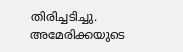തിരിച്ചടിച്ചു. അമേരിക്കയുടെ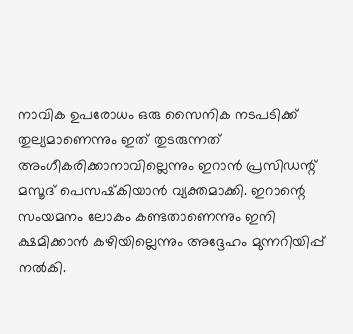നാവിക ഉപരോധം ഒരു സൈനിക നടപടിക്ക് തുല്യമാണെന്നും ഇത് തുടരുന്നത് അംഗീകരിക്കാനാവില്ലെന്നും ഇറാന്‍ പ്രസിഡന്റ് മസൂദ് പെസഷ്‌കിയാന്‍ വ്യക്തമാക്കി. ഇറാന്റെ സംയമനം ലോകം കണ്ടതാണെന്നും ഇനി ക്ഷമിക്കാന്‍ കഴിയില്ലെന്നും അദ്ദേഹം മുന്നറിയിപ്പ് നല്‍കി.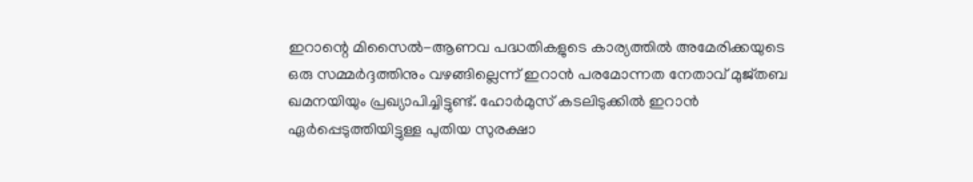ഇറാന്റെ മിസൈല്‍-ആണവ പദ്ധതികളുടെ കാര്യത്തില്‍ അമേരിക്കയുടെ ഒരു സമ്മര്‍ദ്ദത്തിനും വഴങ്ങില്ലെന്ന് ഇറാന്‍ പരമോന്നത നേതാവ് മുജ്തബ ഖമനയിയും പ്രഖ്യാപിച്ചിട്ടുണ്ട്. ഹോര്‍മുസ് കടലിടുക്കില്‍ ഇറാന്‍ ഏര്‍പ്പെടുത്തിയിട്ടുള്ള പുതിയ സുരക്ഷാ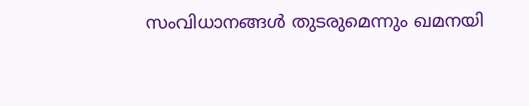സംവിധാനങ്ങള്‍ തുടരുമെന്നും ഖമനയി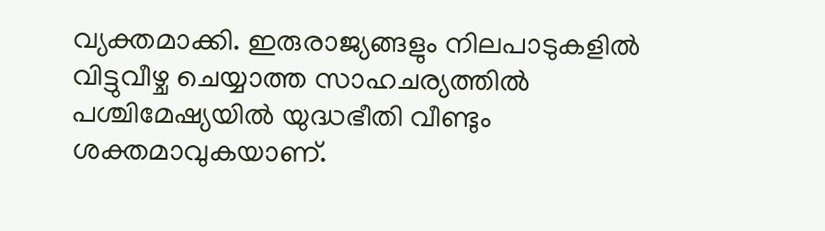വ്യക്തമാക്കി. ഇരുരാജ്യങ്ങളും നിലപാടുകളില്‍ വിട്ടുവീഴ്ച ചെയ്യാത്ത സാഹചര്യത്തില്‍ പശ്ചിമേഷ്യയില്‍ യുദ്ധഭീതി വീണ്ടും ശക്തമാവുകയാണ്.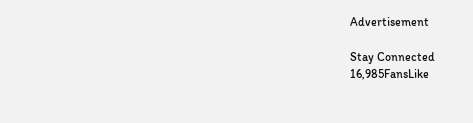Advertisement

Stay Connected
16,985FansLike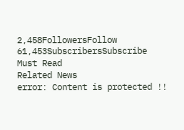2,458FollowersFollow
61,453SubscribersSubscribe
Must Read
Related News
error: Content is protected !!